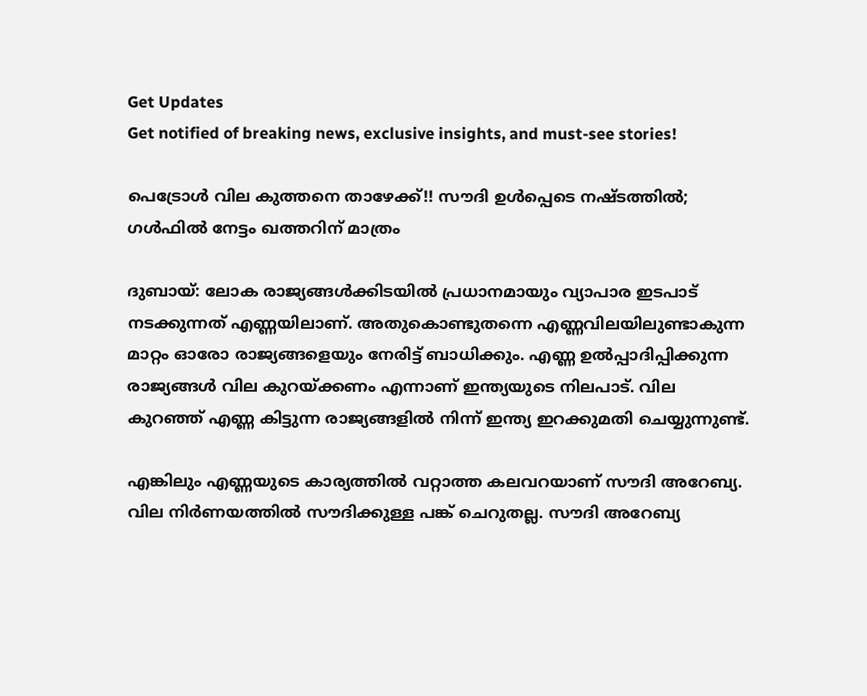Get Updates
Get notified of breaking news, exclusive insights, and must-see stories!

പെട്രോള്‍ വില കുത്തനെ താഴേക്ക്!! സൗദി ഉള്‍പ്പെടെ നഷ്ടത്തില്‍; ഗള്‍ഫില്‍ നേട്ടം ഖത്തറിന് മാത്രം

ദുബായ്: ലോക രാജ്യങ്ങള്‍ക്കിടയില്‍ പ്രധാനമായും വ്യാപാര ഇടപാട് നടക്കുന്നത് എണ്ണയിലാണ്. അതുകൊണ്ടുതന്നെ എണ്ണവിലയിലുണ്ടാകുന്ന മാറ്റം ഓരോ രാജ്യങ്ങളെയും നേരിട്ട് ബാധിക്കും. എണ്ണ ഉല്‍പ്പാദിപ്പിക്കുന്ന രാജ്യങ്ങള്‍ വില കുറയ്ക്കണം എന്നാണ് ഇന്ത്യയുടെ നിലപാട്. വില കുറഞ്ഞ് എണ്ണ കിട്ടുന്ന രാജ്യങ്ങളില്‍ നിന്ന് ഇന്ത്യ ഇറക്കുമതി ചെയ്യുന്നുണ്ട്.

എങ്കിലും എണ്ണയുടെ കാര്യത്തില്‍ വറ്റാത്ത കലവറയാണ് സൗദി അറേബ്യ. വില നിര്‍ണയത്തില്‍ സൗദിക്കുള്ള പങ്ക് ചെറുതല്ല. സൗദി അറേബ്യ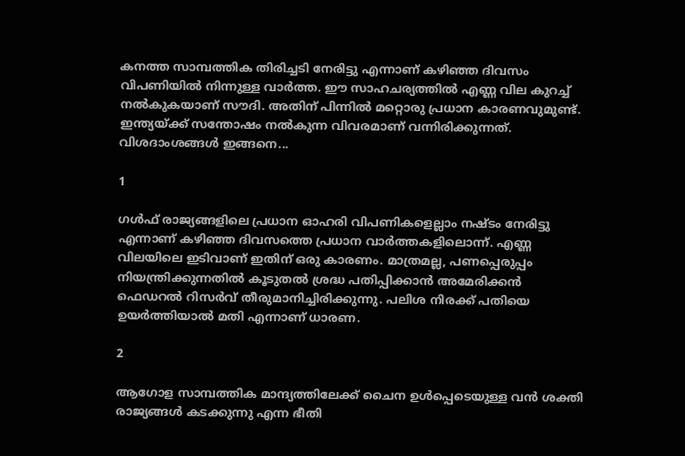കനത്ത സാമ്പത്തിക തിരിച്ചടി നേരിട്ടു എന്നാണ് കഴിഞ്ഞ ദിവസം വിപണിയില്‍ നിന്നുള്ള വാര്‍ത്ത. ഈ സാഹചര്യത്തില്‍ എണ്ണ വില കുറച്ച് നല്‍കുകയാണ് സൗദി. അതിന് പിന്നില്‍ മറ്റൊരു പ്രധാന കാരണവുമുണ്ട്. ഇന്ത്യയ്ക്ക് സന്തോഷം നല്‍കുന്ന വിവരമാണ് വന്നിരിക്കുന്നത്. വിശദാംശങ്ങള്‍ ഇങ്ങനെ...

1

ഗള്‍ഫ് രാജ്യങ്ങളിലെ പ്രധാന ഓഹരി വിപണികളെല്ലാം നഷ്ടം നേരിട്ടു എന്നാണ് കഴിഞ്ഞ ദിവസത്തെ പ്രധാന വാര്‍ത്തകളിലൊന്ന്. എണ്ണ വിലയിലെ ഇടിവാണ് ഇതിന് ഒരു കാരണം. മാത്രമല്ല, പണപ്പെരുപ്പം നിയന്ത്രിക്കുന്നതില്‍ കൂടുതല്‍ ശ്രദ്ധ പതിപ്പിക്കാന്‍ അമേരിക്കന്‍ ഫെഡറല്‍ റിസര്‍വ് തീരുമാനിച്ചിരിക്കുന്നു. പലിശ നിരക്ക് പതിയെ ഉയര്‍ത്തിയാല്‍ മതി എന്നാണ് ധാരണ.

2

ആഗോള സാമ്പത്തിക മാന്ദ്യത്തിലേക്ക് ചൈന ഉള്‍പ്പെടെയുള്ള വന്‍ ശക്തി രാജ്യങ്ങള്‍ കടക്കുന്നു എന്ന ഭീതി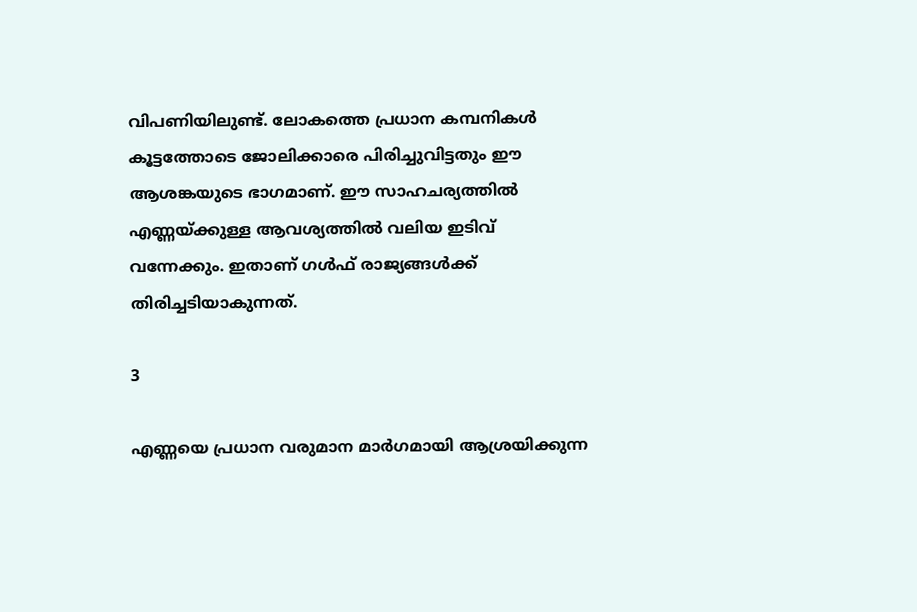വിപണിയിലുണ്ട്. ലോകത്തെ പ്രധാന കമ്പനികള്‍ കൂട്ടത്തോടെ ജോലിക്കാരെ പിരിച്ചുവിട്ടതും ഈ ആശങ്കയുടെ ഭാഗമാണ്. ഈ സാഹചര്യത്തില്‍ എണ്ണയ്ക്കുള്ള ആവശ്യത്തില്‍ വലിയ ഇടിവ് വന്നേക്കും. ഇതാണ് ഗള്‍ഫ് രാജ്യങ്ങള്‍ക്ക് തിരിച്ചടിയാകുന്നത്.

3

എണ്ണയെ പ്രധാന വരുമാന മാര്‍ഗമായി ആശ്രയിക്കുന്ന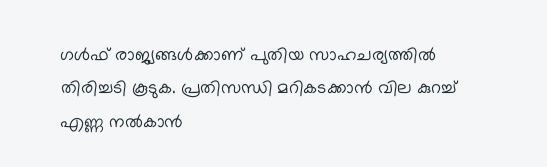ഗള്‍ഫ് രാജ്യങ്ങള്‍ക്കാണ് പുതിയ സാഹചര്യത്തില്‍ തിരിച്ചടി കൂടുക. പ്രതിസന്ധി മറികടക്കാന്‍ വില കുറച്ച് എണ്ണ നല്‍കാന്‍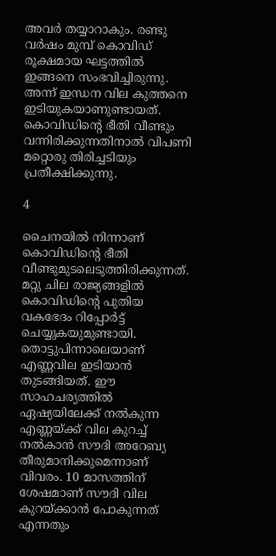അവര്‍ തയ്യാറാകും. രണ്ടു വര്‍ഷം മുമ്പ് കൊവിഡ് രൂക്ഷമായ ഘട്ടത്തില്‍ ഇങ്ങനെ സംഭവിച്ചിരുന്നു. അന്ന് ഇന്ധന വില കുത്തനെ ഇടിയുകയാണുണ്ടായത്. കൊവിഡിന്റെ ഭീതി വീണ്ടും വന്നിരിക്കുന്നതിനാല്‍ വിപണി മറ്റൊരു തിരിച്ചടിയും പ്രതീക്ഷിക്കുന്നു.

4

ചൈനയില്‍ നിന്നാണ് കൊവിഡിന്റെ ഭീതി വീണ്ടുമുടലെടുത്തിരിക്കുന്നത്. മറ്റു ചില രാജ്യങ്ങളില്‍ കൊവിഡിന്റെ പുതിയ വകഭേദം റിപ്പോര്‍ട്ട് ചെയ്യുകയുമുണ്ടായി. തൊട്ടുപിന്നാലെയാണ് എണ്ണവില ഇടിയാന്‍ തുടങ്ങിയത്. ഈ സാഹചര്യത്തില്‍ ഏഷ്യയിലേക്ക് നല്‍കുന്ന എണ്ണയ്ക്ക് വില കുറച്ച് നല്‍കാന്‍ സൗദി അറേബ്യ തീരുമാനിക്കുമെന്നാണ് വിവരം. 10 മാസത്തിന് ശേഷമാണ് സൗദി വില കുറയ്ക്കാന്‍ പോകുന്നത് എന്നതും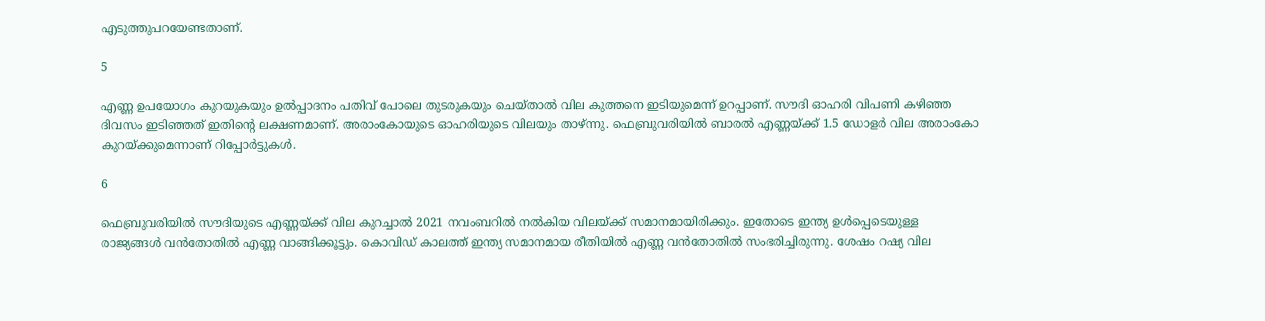എടുത്തുപറയേണ്ടതാണ്.

5

എണ്ണ ഉപയോഗം കുറയുകയും ഉല്‍പ്പാദനം പതിവ് പോലെ തുടരുകയും ചെയ്താല്‍ വില കുത്തനെ ഇടിയുമെന്ന് ഉറപ്പാണ്. സൗദി ഓഹരി വിപണി കഴിഞ്ഞ ദിവസം ഇടിഞ്ഞത് ഇതിന്റെ ലക്ഷണമാണ്. അരാംകോയുടെ ഓഹരിയുടെ വിലയും താഴ്ന്നു. ഫെബ്രുവരിയില്‍ ബാരല്‍ എണ്ണയ്ക്ക് 1.5 ഡോളര്‍ വില അരാംകോ കുറയ്ക്കുമെന്നാണ് റിപ്പോര്‍ട്ടുകള്‍.

6

ഫെബ്രുവരിയില്‍ സൗദിയുടെ എണ്ണയ്ക്ക് വില കുറച്ചാല്‍ 2021 നവംബറില്‍ നല്‍കിയ വിലയ്ക്ക് സമാനമായിരിക്കും. ഇതോടെ ഇന്ത്യ ഉള്‍പ്പെടെയുള്ള രാജ്യങ്ങള്‍ വന്‍തോതില്‍ എണ്ണ വാങ്ങിക്കൂട്ടും. കൊവിഡ് കാലത്ത് ഇന്ത്യ സമാനമായ രീതിയില്‍ എണ്ണ വന്‍തോതില്‍ സംഭരിച്ചിരുന്നു. ശേഷം റഷ്യ വില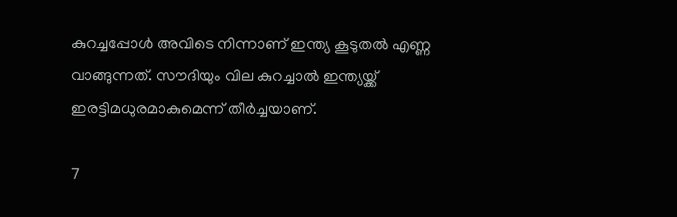കുറച്ചപ്പോള്‍ അവിടെ നിന്നാണ് ഇന്ത്യ കൂടുതല്‍ എണ്ണ വാങ്ങുന്നത്. സൗദിയും വില കുറച്ചാല്‍ ഇന്ത്യയ്ക്ക് ഇരട്ടിമധുരമാകുമെന്ന് തീര്‍ച്ചയാണ്.

7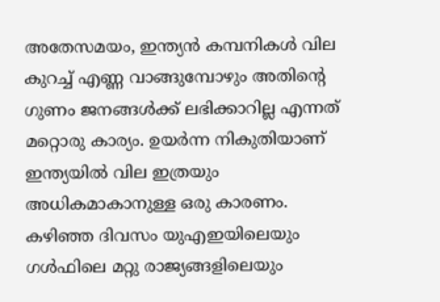അതേസമയം, ഇന്ത്യന്‍ കമ്പനികള്‍ വില കുറച്ച് എണ്ണ വാങ്ങുമ്പോഴും അതിന്റെ ഗുണം ജനങ്ങള്‍ക്ക് ലഭിക്കാറില്ല എന്നത് മറ്റൊരു കാര്യം. ഉയര്‍ന്ന നികുതിയാണ് ഇന്ത്യയില്‍ വില ഇത്രയും അധികമാകാനുള്ള ഒരു കാരണം. കഴിഞ്ഞ ദിവസം യുഎഇയിലെയും ഗള്‍ഫിലെ മറ്റു രാജ്യങ്ങളിലെയും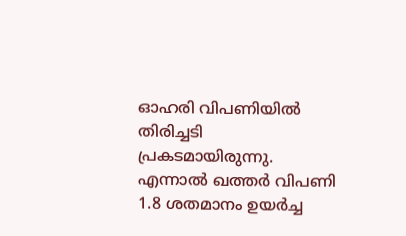ഓഹരി വിപണിയില്‍ തിരിച്ചടി പ്രകടമായിരുന്നു. എന്നാല്‍ ഖത്തര്‍ വിപണി 1.8 ശതമാനം ഉയര്‍ച്ച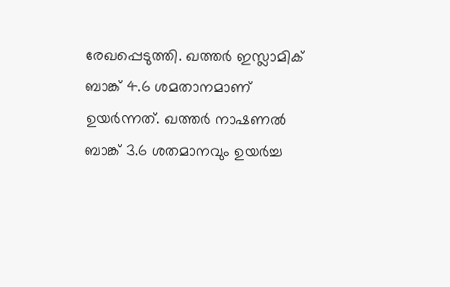രേഖപ്പെടുത്തി. ഖത്തര്‍ ഇസ്ലാമിക് ബാങ്ക് 4.6 ശമതാനമാണ് ഉയര്‍ന്നത്. ഖത്തര്‍ നാഷണല്‍ ബാങ്ക് 3.6 ശതമാനവും ഉയര്‍ച്ച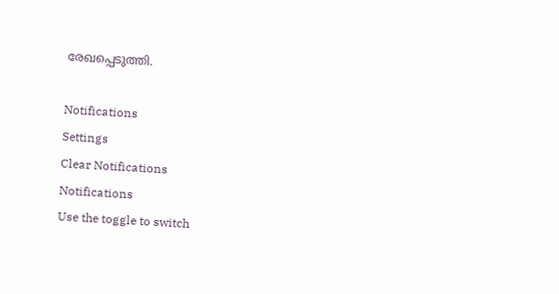രേഖപ്പെടുത്തി.

Notifications
Settings
Clear Notifications
Notifications
Use the toggle to switch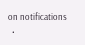on notifications
  •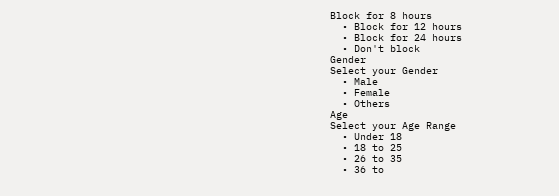Block for 8 hours
  • Block for 12 hours
  • Block for 24 hours
  • Don't block
Gender
Select your Gender
  • Male
  • Female
  • Others
Age
Select your Age Range
  • Under 18
  • 18 to 25
  • 26 to 35
  • 36 to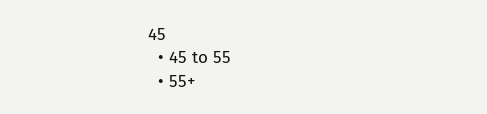45
  • 45 to 55
  • 55+